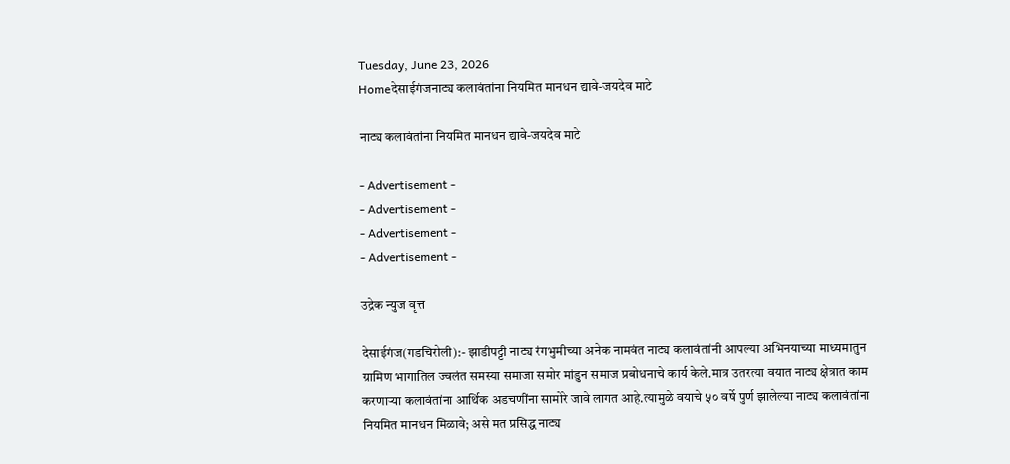Tuesday, June 23, 2026
Homeदेसाईगंजनाट्य कलावंतांना नियमित मानधन द्यावे-जयदेव माटे

नाट्य कलावंतांना नियमित मानधन द्यावे-जयदेव माटे

- Advertisement -
- Advertisement -
- Advertisement -
- Advertisement -

उद्रेक न्युज वृत्त

देसाईगंज(गडचिरोली):- झाडीपट्टी नाट्य रंगभुमीच्या अनेक नामवंत नाट्य कलावंतांनी आपल्या अभिनयाच्या माध्यमातुन ग्रामिण भागातिल ज्वलंत समस्या समाजा समोर मांडुन समाज प्रबोधनाचे कार्य केले.मात्र उतरत्या वयात नाट्य क्षेत्रात काम करणाऱ्या कलावंतांना आर्थिक अडचणींना सामोरे जावे लागत आहे.त्यामुळे वयाचे ५० वर्षे पुर्ण झालेल्या नाट्य कलावंतांना नियमित मानधन मिळावे; असे मत प्रसिद्ध नाट्य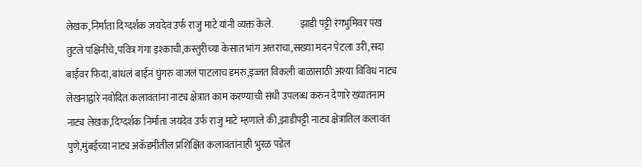लेखक,निर्माता दिग्दर्शक जयदेव उर्फ राजु माटे यांनी व्यक्त केले.              झाडी पट्टी रंगभुमिवर पंख तुटले पक्षिनीचे,पवित्र गंगा इश्काची,कस्तुरीच्या केसात भांग अत्तराचा,सख्या मदन पेटला उरी,सदा बाईवर फिदा,बांधलं बाईनं घुंगरु वाजलं पाटलाच डमरु,इज्जत विकली बाळासाठी अश्या विविध नाट्य लेखनाद्वारे नवोदित कलावंतांना नाट्य क्षेत्रात काम करण्याची संधी उपलब्ध करुन देणारे ख्यातनाम नाट्य लेखक,दिग्दर्शक निर्माता जयदेव उर्फ राजु माटे म्हणाले की,झाडीपट्टी नाट्य क्षेत्रातिल कलावंत पुणे,मुंबईच्या नाट्य अकॅडमीतील प्रशिक्षित कलावंतांनाही भुरळ पडेल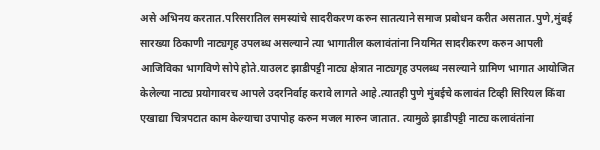असे अभिनय करतात.परिसरातिल समस्यांचे सादरीकरण करुन सातत्याने समाज प्रबोधन करीत असतात.पुणे,मुंबई सारख्या ठिकाणी नाट्यगृह उपलब्ध असल्याने त्या भागातील कलावंतांना नियमित सादरीकरण करुन आपली आजिविका भागविणे सोपे होते.याउलट झाडीपट्टी नाट्य क्षेत्रात नाट्यगृह उपलब्ध नसल्याने ग्रामिण भागात आयोजित केलेल्या नाट्य प्रयोगावरच आपले उदरनिर्वाह करावे लागते आहे.त्यातही पुणे मुंबईचे कलावंत टिव्ही सिरियल किंवा एखाद्या चित्रपटात काम केल्याचा उपापोह करुन मजल मारुन जातात. त्यामुळे झाडीपट्टी नाट्य कलावंतांना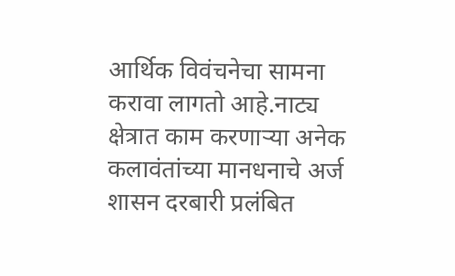आर्थिक विवंचनेचा सामना करावा लागतो आहे.नाट्य क्षेत्रात काम करणाऱ्या अनेक कलावंतांच्या मानधनाचे अर्ज शासन दरबारी प्रलंबित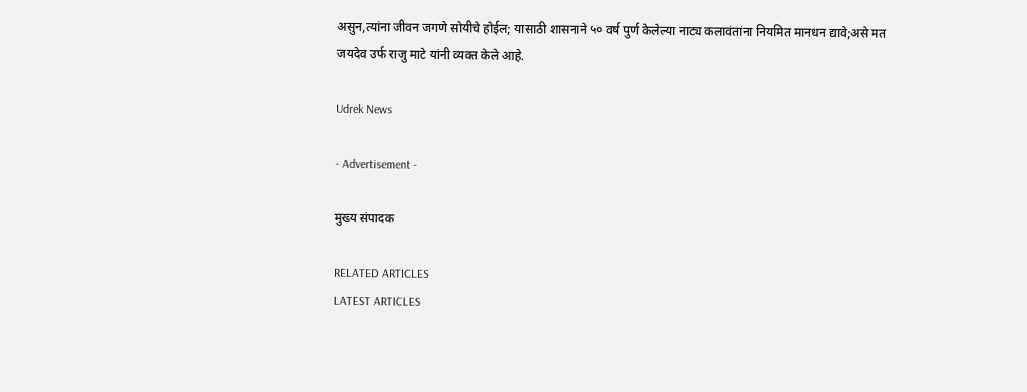असुन,त्यांना जीवन जगणे सोयीचे होईल; यासाठी शासनाने ५० वर्ष पुर्ण केलेल्या नाट्य कलावंतांना नियमित मानधन द्यावे;असे मत जयदेव उर्फ राजु माटे यांनी व्यक्त केले आहे.

Udrek News

- Advertisement -

मुख्य संपादक

RELATED ARTICLES
LATEST ARTICLES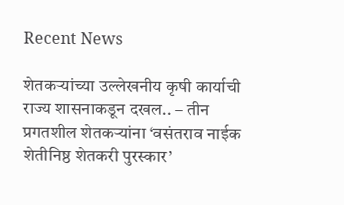Recent News

शेतकऱ्यांच्या उल्लेखनीय कृषी कार्याची राज्य शासनाकडून दखल.. – तीन प्रगतशील शेतकऱ्यांना ‘वसंतराव नाईक शेतीनिष्ठ शेतकरी पुरस्कार’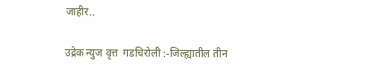जाहीर..

उद्रेक न्युज वृत्त  गडचिरोली :-जिल्ह्यातील तीन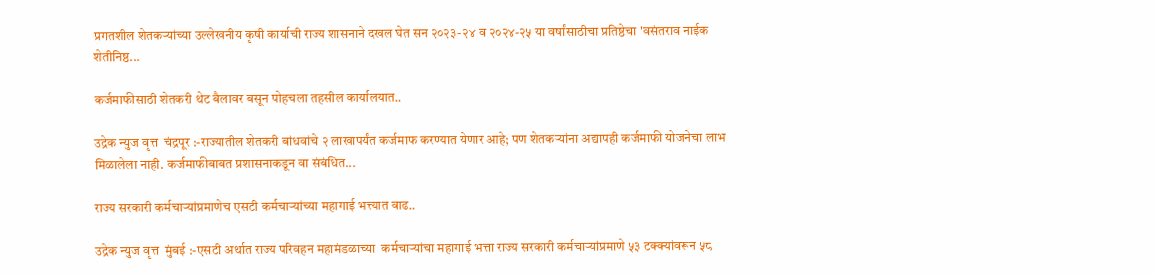प्रगतशील शेतकऱ्यांच्या उल्लेखनीय कृषी कार्याची राज्य शासनाने दखल घेत सन २०२३-२४ व २०२४-२५ या वर्षांसाठीचा प्रतिष्ठेचा 'वसंतराव नाईक शेतीनिष्ठ...

कर्जमाफीसाठी शेतकरी थेट बैलावर बसून पोहचला तहसील कार्यालयात..

उद्रेक न्युज वृत्त  चंद्रपूर :-राज्यातील शेतकरी बांधवांचे २ लाखापर्यंत कर्जमाफ करण्यात येणार आहे; पण शेतकऱ्यांना अद्यापही कर्जमाफी योजनेचा लाभ मिळालेला नाही. कर्जमाफीबाबत प्रशासनाकडून वा संबंधित...

राज्य सरकारी कर्मचाऱ्यांप्रमाणेच एसटी कर्मचाऱ्यांच्या महागाई भत्त्यात वाढ..

उद्रेक न्युज वृत्त  मुंबई :-एसटी अर्थात राज्य परिवहन महामंडळाच्या  कर्मचाऱ्यांचा महागाई भत्ता राज्य सरकारी कर्मचाऱ्यांप्रमाणे ५३ टक्क्यांवरून ५८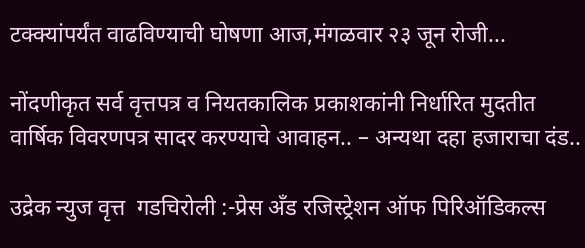टक्क्यांपर्यंत वाढविण्याची घोषणा आज,मंगळवार २३ जून रोजी...

नोंदणीकृत सर्व वृत्तपत्र व नियतकालिक प्रकाशकांनी निर्धारित मुदतीत वार्षिक विवरणपत्र सादर करण्याचे आवाहन.. – अन्यथा दहा हजाराचा दंड..

उद्रेक न्युज वृत्त  गडचिरोली :-प्रेस अँड रजिस्ट्रेशन ऑफ पिरिऑडिकल्स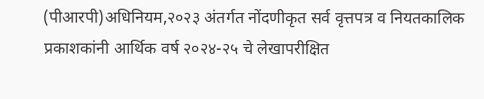(पीआरपी)अधिनियम,२०२३ अंतर्गत नोंदणीकृत सर्व वृत्तपत्र व नियतकालिक प्रकाशकांनी आर्थिक वर्ष २०२४-२५ चे लेखापरीक्षित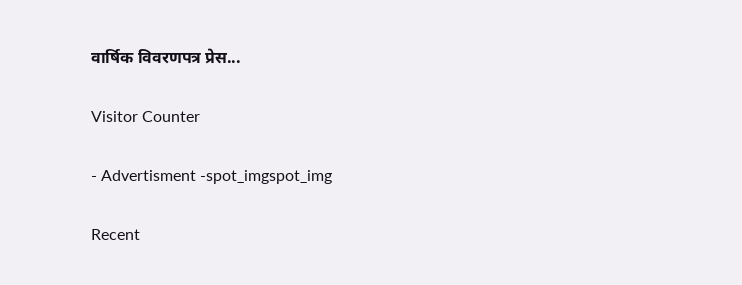वार्षिक विवरणपत्र प्रेस...

Visitor Counter

- Advertisment -spot_imgspot_img

Recent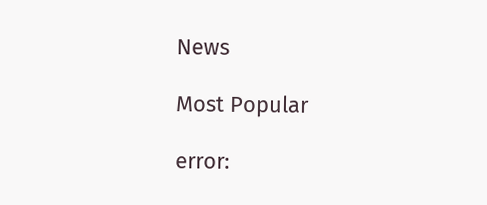News

Most Popular

error: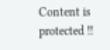Content is protected !!